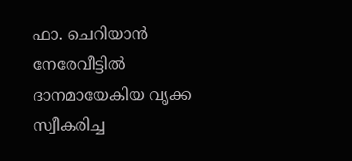ഫാ. ചെറിയാന്‍ നേരേവീട്ടില്‍ ദാനമായേകിയ വൃക്ക സ്വീകരിച്ച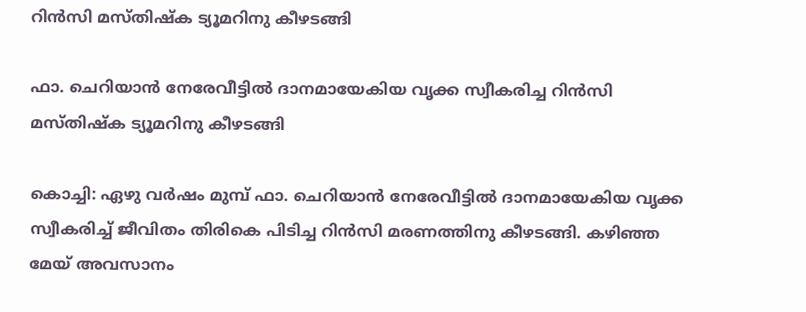റിന്‍സി മസ്തിഷ്‌ക ട്യൂമറിനു കീഴടങ്ങി

ഫാ. ചെറിയാന്‍ നേരേവീട്ടില്‍ ദാനമായേകിയ വൃക്ക സ്വീകരിച്ച റിന്‍സി മസ്തിഷ്‌ക ട്യൂമറിനു കീഴടങ്ങി

കൊച്ചി: ഏഴു വര്‍ഷം മുമ്പ് ഫാ. ചെറിയാന്‍ നേരേവീട്ടില്‍ ദാനമായേകിയ വൃക്ക സ്വീകരിച്ച് ജീവിതം തിരികെ പിടിച്ച റിന്‍സി മരണത്തിനു കീഴടങ്ങി. കഴിഞ്ഞ മേയ് അവസാനം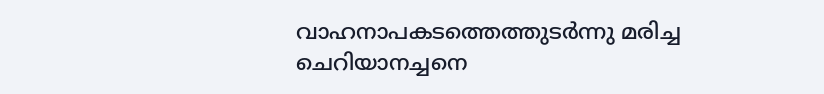വാഹനാപകടത്തെത്തുടര്‍ന്നു മരിച്ച ചെറിയാനച്ചനെ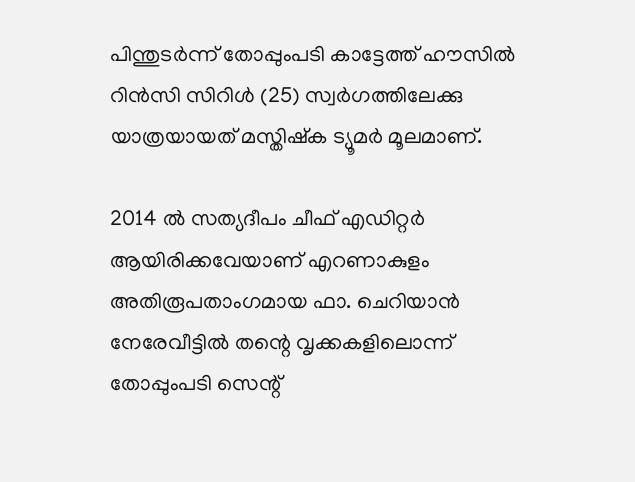പിന്തുടര്‍ന്ന് തോപ്പുംപടി കാട്ടേത്ത് ഹൗസില്‍ റിന്‍സി സിറിള്‍ (25) സ്വര്‍ഗത്തിലേക്കു യാത്രയായത് മസ്തിഷ്‌ക ട്യൂമര്‍ മൂലമാണ്.

2014 ല്‍ സത്യദീപം ചീഫ് എഡിറ്റര്‍ ആയിരിക്കവേയാണ് എറണാകുളം അതിരൂപതാംഗമായ ഫാ. ചെറിയാന്‍ നേരേവീട്ടില്‍ തന്റെ വൃക്കകളിലൊന്ന് തോപ്പുംപടി സെന്റ്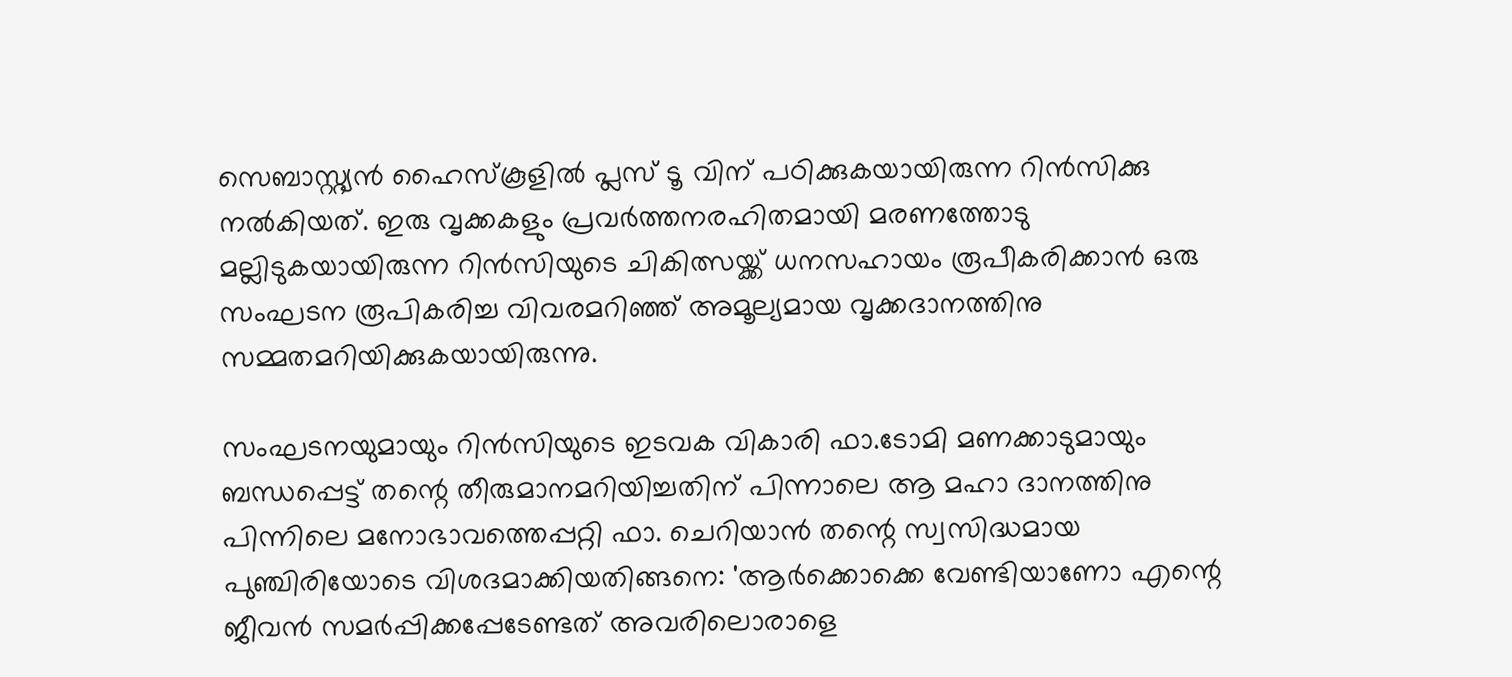സെബാസ്റ്റ്യൻ ഹൈസ്‌കൂളില്‍ പ്ലസ് ടൂ വിന് പഠിക്കുകയായിരുന്ന റിന്‍സിക്കു നല്‍കിയത്. ഇരു വൃക്കകളും പ്രവര്‍ത്തനരഹിതമായി മരണത്തോടു മല്ലിടുകയായിരുന്ന റിന്‍സിയുടെ ചികിത്സയ്ക്ക് ധനസഹായം രൂപീകരിക്കാന്‍ ഒരു സംഘടന രൂപികരിച്ച വിവരമറിഞ്ഞ് അമൂല്യമായ വൃക്കദാനത്തിനു സമ്മതമറിയിക്കുകയായിരുന്നു.

സംഘടനയുമായും റിന്‍സിയുടെ ഇടവക വികാരി ഫാ.ടോമി മണക്കാടുമായും ബന്ധപ്പെട്ട് തന്റെ തീരുമാനമറിയിച്ചതിന് പിന്നാലെ ആ മഹാ ദാനത്തിനു പിന്നിലെ മനോഭാവത്തെപ്പറ്റി ഫാ. ചെറിയാന്‍ തന്റെ സ്വസിദ്ധമായ പുഞ്ചിരിയോടെ വിശദമാക്കിയതിങ്ങനെ: 'ആര്‍ക്കൊക്കെ വേണ്ടിയാണോ എന്റെ ജീവന്‍ സമര്‍പ്പിക്കപ്പേടേണ്ടത് അവരിലൊരാളെ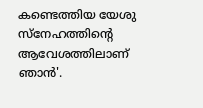കണ്ടെത്തിയ യേശു സ്‌നേഹത്തിന്റെ ആവേശത്തിലാണ് ഞാന്‍'.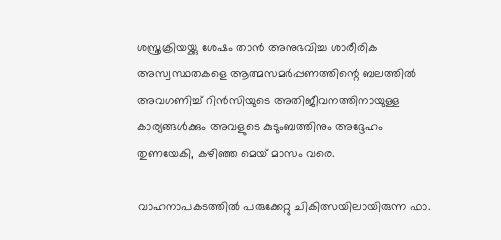ശസ്ത്രക്രിയയ്ക്കു ശേഷം താന്‍ അനുഭവിച്ച ശാരീരിക അസ്വസ്ഥതകളെ ആത്മസമര്‍പ്പണത്തിന്റെ ബലത്തില്‍ അവഗണിച്ച് റിന്‍സിയുടെ അതിജീവനത്തിനായുള്ള കാര്യങ്ങള്‍ക്കും അവളുടെ കുടുംബത്തിനും അദ്ദേഹം തുണയേകി, കഴിഞ്ഞ മെയ് മാസം വരെ.

വാഹനാപകടത്തില്‍ പരുക്കേറ്റു ചികിത്സയിലായിരുന്ന ഫാ.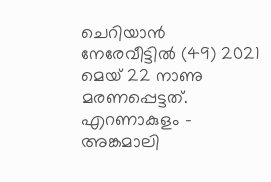ചെറിയാന്‍ നേരേവീട്ടില്‍ (49) 2021 മെയ് 22 നാണു മരണപ്പെട്ടത്. എറണാകുളം - അങ്കമാലി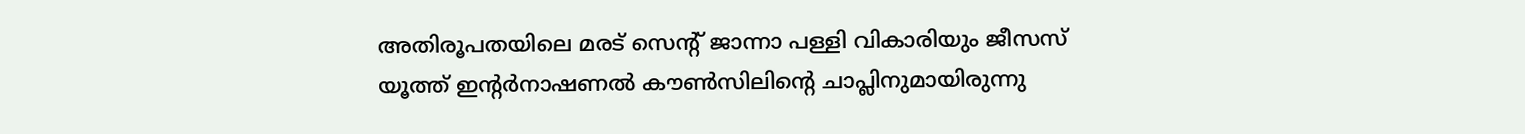അതിരൂപതയിലെ മരട് സെന്റ് ജാന്നാ പള്ളി വികാരിയും ജീസസ് യൂത്ത് ഇന്റര്‍നാഷണല്‍ കൗണ്‍സിലിന്റെ ചാപ്ലിനുമായിരുന്നു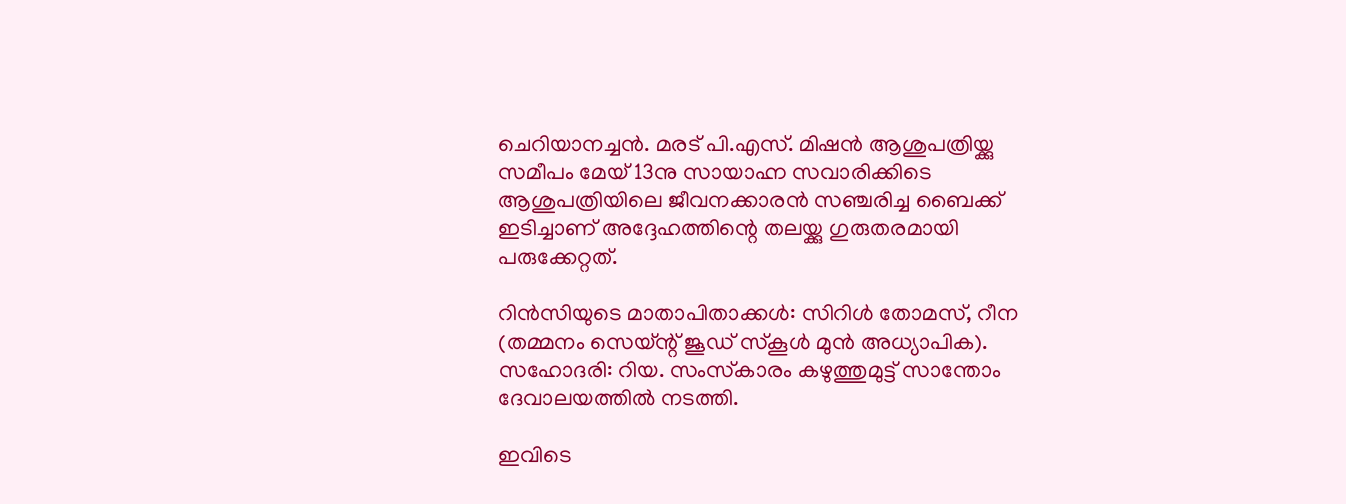ചെറിയാനച്ചന്‍. മരട് പി.എസ്. മിഷന്‍ ആശുപത്രിയ്ക്കു സമീപം മേയ് 13നു സായാഹ്ന സവാരിക്കിടെ ആശുപത്രിയിലെ ജീവനക്കാരന്‍ സഞ്ചരിച്ച ബൈക്ക് ഇടിച്ചാണ് അദ്ദേഹത്തിന്റെ തലയ്ക്കു ഗുരുതരമായി പരുക്കേറ്റത്.

റിന്‍സിയുടെ മാതാപിതാക്കള്‍: സിറിള്‍ തോമസ്, റീന (തമ്മനം സെയ്ന്റ് ജൂഡ് സ്‌കൂള്‍ മുന്‍ അധ്യാപിക). സഹോദരി: റിയ. സംസ്‌കാരം കഴുത്തുമുട്ട് സാന്തോം ദേവാലയത്തില്‍ നടത്തി.

ഇവിടെ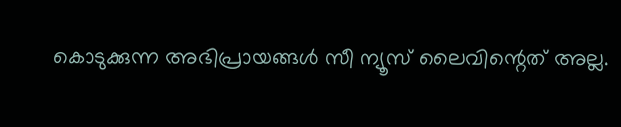കൊടുക്കുന്ന അഭിപ്രായങ്ങള്‍ സീ ന്യൂസ് ലൈവിന്റെത് അല്ല.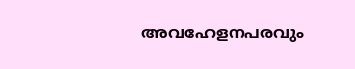അവഹേളനപരവും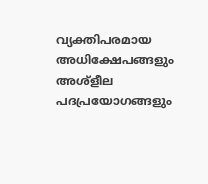വ്യക്തിപരമായ അധിക്ഷേപങ്ങളും അശ്‌ളീല പദപ്രയോഗങ്ങളും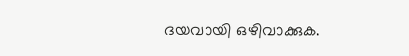ദയവായി ഒഴിവാക്കുക.